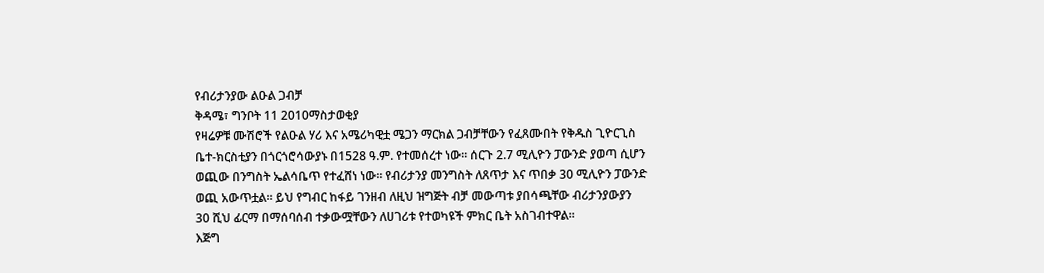የብሪታንያው ልዑል ጋብቻ
ቅዳሜ፣ ግንቦት 11 2010ማስታወቂያ
የዛሬዎቹ ሙሽሮች የልዑል ሃሪ እና አሜሪካዊቷ ሜጋን ማርክል ጋብቻቸውን የፈጸሙበት የቅዱስ ጊዮርጊስ ቤተ-ክርስቲያን በጎርጎሮሳውያኑ በ1528 ዓ.ም. የተመሰረተ ነው። ሰርጉ 2.7 ሚሊዮን ፓውንድ ያወጣ ሲሆን ወጪው በንግስት ኤልሳቤጥ የተፈሸነ ነው። የብሪታንያ መንግስት ለጸጥታ እና ጥበቃ 30 ሚሊዮን ፓውንድ ወጪ አውጥቷል። ይህ የግብር ከፋይ ገንዘብ ለዚህ ዝግጅት ብቻ መውጣቱ ያበሳጫቸው ብሪታንያውያን 30 ሺህ ፊርማ በማሰባሰብ ተቃውሟቸውን ለሀገሪቱ የተወካዩች ምክር ቤት አስገብተዋል።
እጅግ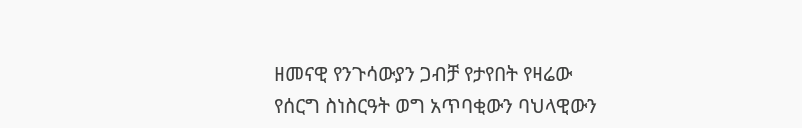ዘመናዊ የንጉሳውያን ጋብቻ የታየበት የዛሬው የሰርግ ስነስርዓት ወግ አጥባቂውን ባህላዊውን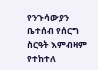የንጉሳውያን ቤተሰብ የሰርግ ስርዓት እምብዛም የተከተለ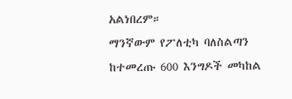አልነበረም።
ማንኛውም የፖለቲካ ባለስልጣን ከተመረጡ 600 እንግዶች መካከል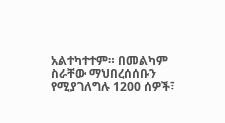አልተካተተም። በመልካም ስራቸው ማህበረሰሰቡን የሚያገለግሉ 1200 ሰዎች፣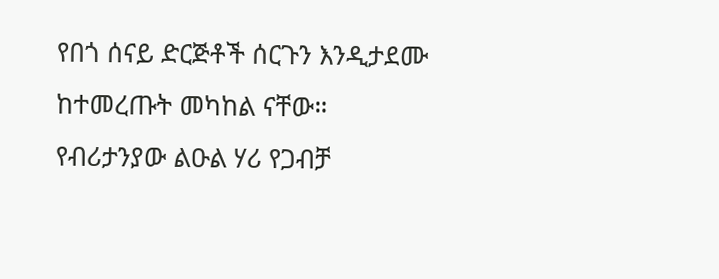የበጎ ሰናይ ድርጅቶች ሰርጉን እንዲታደሙ ከተመረጡት መካከል ናቸው።
የብሪታንያው ልዑል ሃሪ የጋብቻ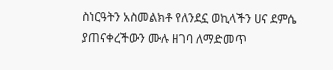ስነርዓትን አስመልክቶ የለንደኗ ወኪላችን ሀና ደምሴ ያጠናቀረችውን ሙሉ ዘገባ ለማድመጥ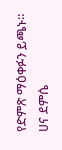የድምጽ ማዕቀፉን ይጫኑ።
ሀና ደምሴ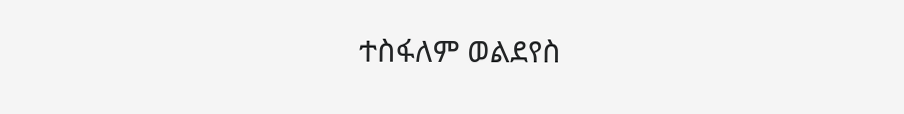ተስፋለም ወልደየስ